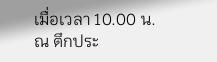เมื่อเวลา 10.00 น. ณ ตึกประ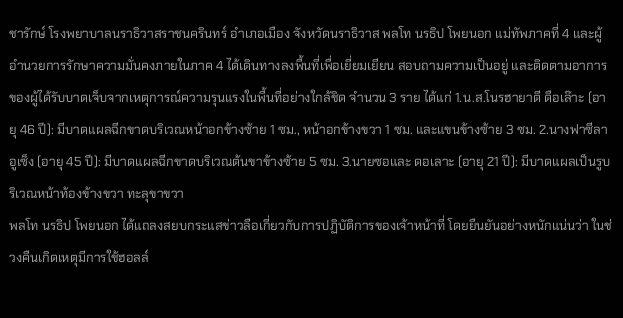ชารักษ์ โรงพยาบาลนราธิวาสราชนครินทร์ อำเภอเมือง จังหวัดนราธิวาส พลโท นรธิป โพยนอก แม่ทัพภาคที่ 4 และผู้อำนวยการรักษาความมั่นคงภายในภาค 4 ได้เดินทางลงพื้นที่เพื่อเยี่ยมเยียน สอบถามความเป็นอยู่ และติดตามอาการของผู้ได้รับบาดเจ็บจากเหตุการณ์ความรุนแรงในพื้นที่อย่างใกล้ชิด จำนวน 3 ราย ได้แก่ 1.น.ส.โนรฮายาตี ดือเล๊าะ (อายุ 46 ปี): มีบาดแผลฉีกขาดบริเวณหน้าอกข้างซ้าย 1 ซม., หน้าอกข้างขวา 1 ซม. และแขนข้างซ้าย 3 ซม. 2.นางฟาซีลา อูเซ็ง (อายุ 45 ปี): มีบาดแผลฉีกขาดบริเวณต้นขาข้างซ้าย 5 ซม. 3.นายซอและ ดอเลาะ (อายุ 21 ปี): มีบาดแผลเป็นรูบริเวณหน้าท้องข้างขวา ทะลุขาขวา
พลโท นรธิป โพยนอก ได้แถลงสยบกระแสข่าวลือเกี่ยวกับการปฏิบัติการของเจ้าหน้าที่ โดยยืนยันอย่างหนักแน่นว่า ในช่วงคืนเกิดเหตุมีการใช้ฮอลล์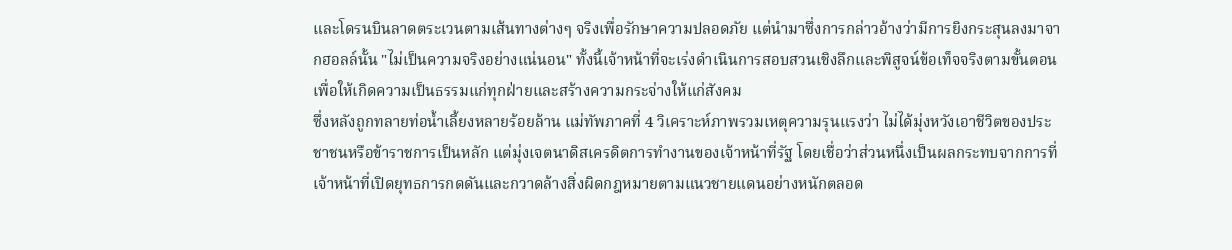และโดรนบินลาดตระเวนตามเส้นทางต่างๆ จริงเพื่อรักษาความปลอดภัย แต่นำมาซึ่งการกล่าวอ้างว่ามีการยิงกระสุนลงมาจากฮอลล์นั้น "ไม่เป็นความจริงอย่างแน่นอน" ทั้งนี้เจ้าหน้าที่จะเร่งดำเนินการสอบสวนเชิงลึกและพิสูจน์ข้อเท็จจริงตามขั้นตอน เพื่อให้เกิดความเป็นธรรมแก่ทุกฝ่ายและสร้างความกระจ่างให้แก่สังคม
ซึ่งหลังถูกทลายท่อน้ำเลี้ยงหลายร้อยล้าน แม่ทัพภาคที่ 4 วิเคราะห์ภาพรวมเหตุความรุนแรงว่า ไม่ได้มุ่งหวังเอาชีวิตของประชาชนหรือข้าราชการเป็นหลัก แต่มุ่งเจตนาดิสเครดิตการทำงานของเจ้าหน้าที่รัฐ โดยเชื่อว่าส่วนหนึ่งเป็นผลกระทบจากการที่เจ้าหน้าที่เปิดยุทธการกดดันและกวาดล้างสิ่งผิดกฎหมายตามแนวชายแดนอย่างหนักตลอด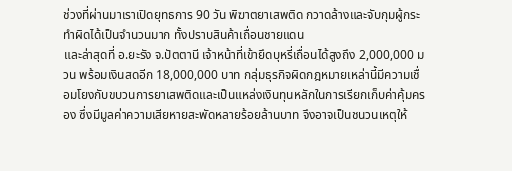ช่วงที่ผ่านมาเราเปิดยุทธการ 90 วัน พิฆาตยาเสพติด กวาดล้างและจับกุมผู้กระทำผิดได้เป็นจำนวนมาก ทั้งปราบสินค้าเถื่อนชายแดน
และล่าสุดที่ อ.ยะรัง จ.ปัตตานี เจ้าหน้าที่เข้ายึดบุหรี่เถื่อนได้สูงถึง 2,000,000 มวน พร้อมเงินสดอีก 18,000,000 บาท กลุ่มธุรกิจผิดกฎหมายเหล่านี้มีความเชื่อมโยงกับขบวนการยาเสพติดและเป็นแหล่งเงินทุนหลักในการเรียกเก็บค่าคุ้มครอง ซึ่งมีมูลค่าความเสียหายสะพัดหลายร้อยล้านบาท จึงอาจเป็นชนวนเหตุให้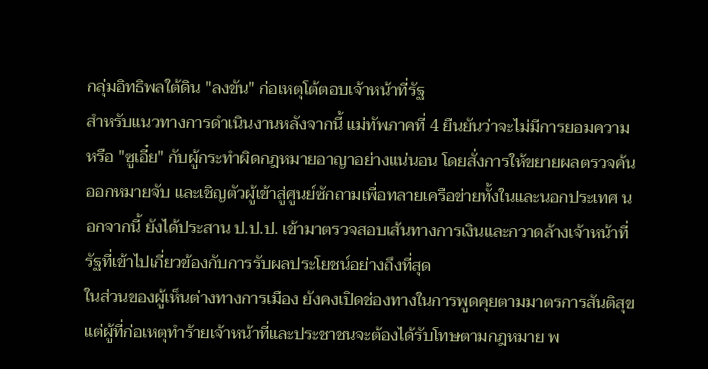กลุ่มอิทธิพลใต้ดิน "ลงขัน" ก่อเหตุโต้ตอบเจ้าหน้าที่รัฐ
สำหรับแนวทางการดำเนินงานหลังจากนี้ แม่ทัพภาคที่ 4 ยืนยันว่าจะไม่มีการยอมความหรือ "ซูเอี๋ย" กับผู้กระทำผิดกฎหมายอาญาอย่างแน่นอน โดยสั่งการให้ขยายผลตรวจค้น ออกหมายจับ และเชิญตัวผู้เข้าสู่ศูนย์ซักถามเพื่อทลายเครือข่ายทั้งในและนอกประเทศ นอกจากนี้ ยังได้ประสาน ป.ป.ป. เข้ามาตรวจสอบเส้นทางการเงินและกวาดล้างเจ้าหน้าที่รัฐที่เข้าไปเกี่ยวข้องกับการรับผลประโยชน์อย่างถึงที่สุด
ในส่วนของผู้เห็นต่างทางการเมือง ยังคงเปิดช่องทางในการพูดคุยตามมาตรการสันติสุข แต่ผู้ที่ก่อเหตุทำร้ายเจ้าหน้าที่และประชาชนจะต้องได้รับโทษตามกฎหมาย พ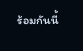ร้อมกันนี้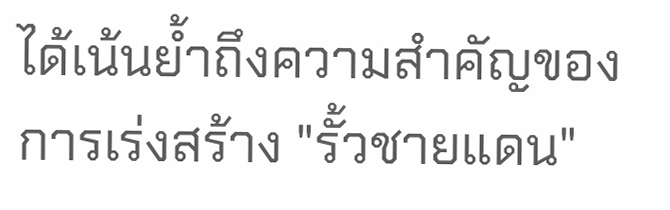ได้เน้นย้ำถึงความสำคัญของการเร่งสร้าง "รั้วชายแดน"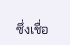ซึ่งเชื่อ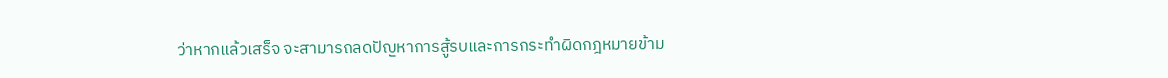ว่าหากแล้วเสร็จ จะสามารถลดปัญหาการสู้รบและการกระทำผิดกฎหมายข้าม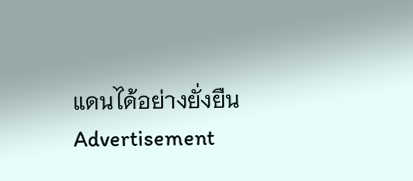แดนได้อย่างยั่งยืน
Advertisement